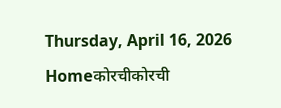Thursday, April 16, 2026
Homeकोरचीकोरची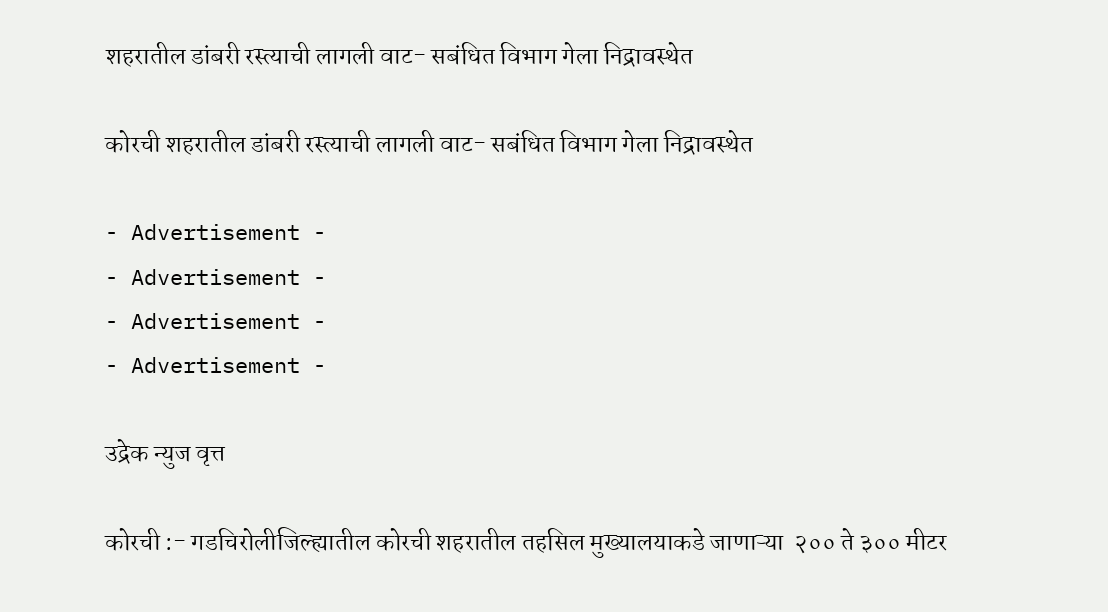शहरातील डांबरी रस्त्याची लागली वाट- सबंधित विभाग गेला निद्रावस्थेत

कोरची शहरातील डांबरी रस्त्याची लागली वाट- सबंधित विभाग गेला निद्रावस्थेत

- Advertisement -
- Advertisement -
- Advertisement -
- Advertisement -

उद्रेक न्युज वृत्त

कोरची :- गडचिरोलीजिल्ह्यातील कोरची शहरातील तहसिल मुख्यालयाकडे जाणाऱ्या  २०० ते ३०० मीटर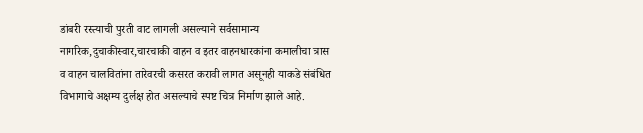डांबरी रस्त्याची पुरती वाट लागली असल्याने सर्वसामान्य नागरिक,दुचाकीस्वार,चारचाकी वाहन व इतर वाहनधारकांना कमालीचा त्रास व वाहन चालवितांना तारेवरची कसरत करावी लागत असूनही याकडे संबंधित विभागाचे अक्षम्य दुर्लक्ष होत असल्याचे स्पष्ट चित्र निर्माण झाले आहे.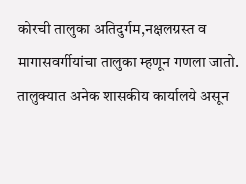कोरची तालुका अतिदुर्गम,नक्षलग्रस्त व मागासवर्गीयांचा तालुका म्हणून गणला जातो. तालुक्यात अनेक शासकीय कार्यालये असून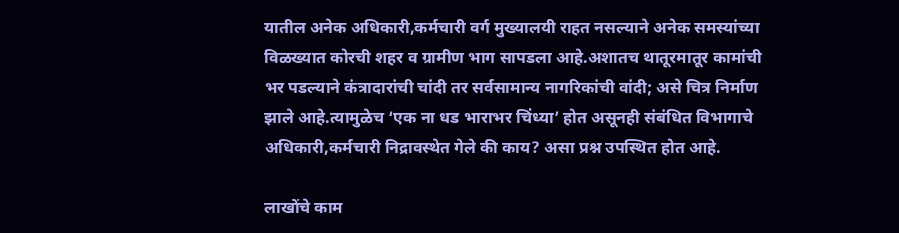यातील अनेक अधिकारी,कर्मचारी वर्ग मुख्यालयी राहत नसल्याने अनेक समस्यांच्या विळख्यात कोरची शहर व ग्रामीण भाग सापडला आहे.अशातच थातूरमातूर कामांची भर पडल्याने कंत्रादारांची चांदी तर सर्वसामान्य नागरिकांची वांदी; असे चित्र निर्माण झाले आहे.त्यामुळेच ‘एक ना धड भाराभर चिंध्या’ होत असूनही संबंधित विभागाचे अधिकारी,कर्मचारी निद्रावस्थेत गेले की काय? असा प्रश्न उपस्थित होत आहे.

लाखोंचे काम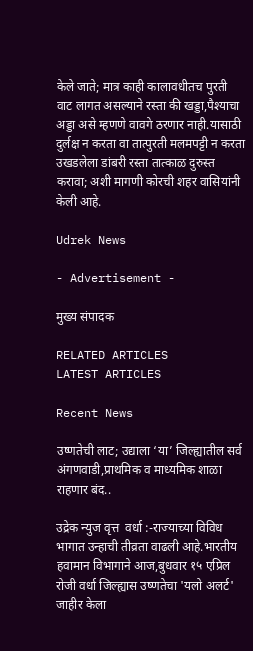केले जाते; मात्र काही कालावधीतच पुरती वाट लागत असल्याने रस्ता की खड्डा,पैश्याचा अड्डा असे म्हणणे वावगे ठरणार नाही.यासाठी दुर्लक्ष न करता वा तात्पुरती मलमपट्टी न करता उखडलेला डांबरी रस्ता तात्काळ दुरुस्त करावा; अशी मागणी कोरची शहर वासियांनी केली आहे.

Udrek News

- Advertisement -

मुख्य संपादक

RELATED ARTICLES
LATEST ARTICLES

Recent News

उष्णतेची लाट; उद्याला ‘या’ जिल्ह्यातील सर्व अंगणवाडी,प्राथमिक व माध्यमिक शाळा राहणार बंद..

उद्रेक न्युज वृत्त  वर्धा :-राज्याच्या विविध भागात उन्हाची तीव्रता वाढली आहे.भारतीय हवामान विभागाने आज,बुधवार १५ एप्रिल रोजी वर्धा जिल्ह्यास उष्णतेचा 'यलो अलर्ट' जाहीर केला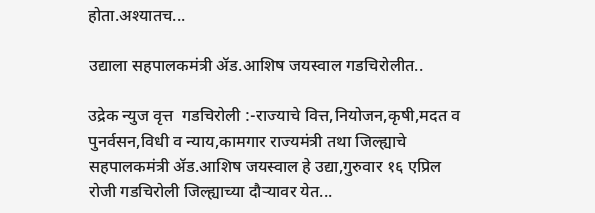होता.अश्यातच...

उद्याला सहपालकमंत्री ॲड.आशिष जयस्वाल गडचिरोलीत..

उद्रेक न्युज वृत्त  गडचिरोली :-राज्याचे वित्त,नियोजन,कृषी,मदत व पुनर्वसन,विधी व न्याय,कामगार राज्यमंत्री तथा जिल्ह्याचे सहपालकमंत्री ॲड.आशिष जयस्वाल हे उद्या,गुरुवार १६ एप्रिल रोजी गडचिरोली जिल्ह्याच्या दौऱ्यावर येत...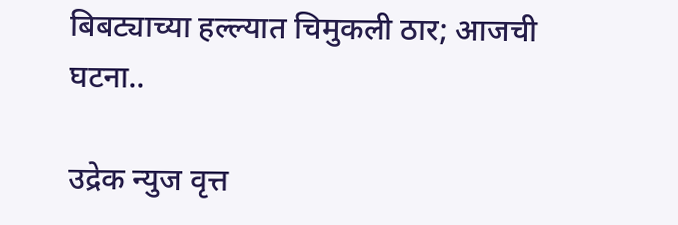बिबट्याच्या हल्ल्यात चिमुकली ठार; आजची घटना..

उद्रेक न्युज वृत्त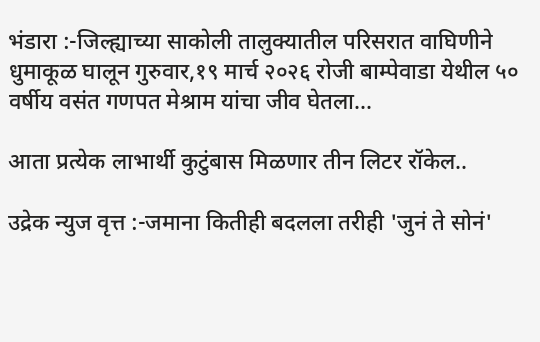भंडारा :-जिल्ह्याच्या साकोली तालुक्यातील परिसरात वाघिणीने धुमाकूळ घालून गुरुवार,१९ मार्च २०२६ रोजी बाम्पेवाडा येथील ५० वर्षीय वसंत गणपत मेश्राम यांचा जीव घेतला...

आता प्रत्येक लाभार्थी कुटुंबास मिळणार तीन लिटर रॉकेल..

उद्रेक न्युज वृत्त :-जमाना कितीही बदलला तरीही 'जुनं ते सोनं'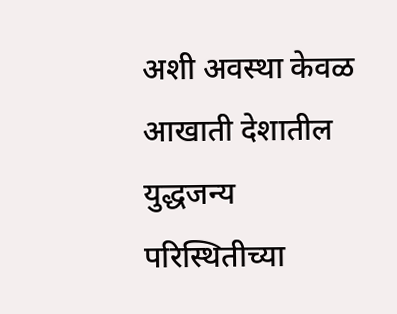अशी अवस्था केवळ आखाती देशातील युद्धजन्य परिस्थितीच्या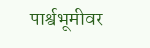पार्श्वभूमीवर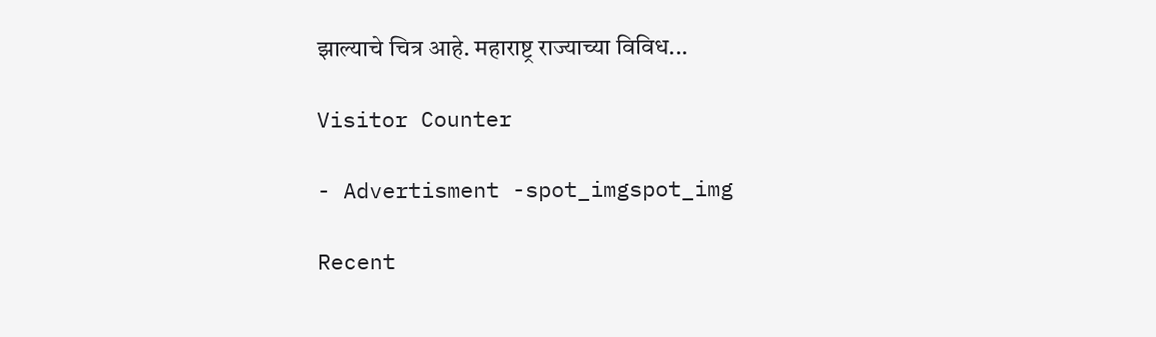झाल्याचे चित्र आहे. महाराष्ट्र राज्याच्या विविध...

Visitor Counter

- Advertisment -spot_imgspot_img

Recent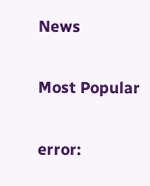News

Most Popular

error: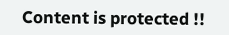Content is protected !!